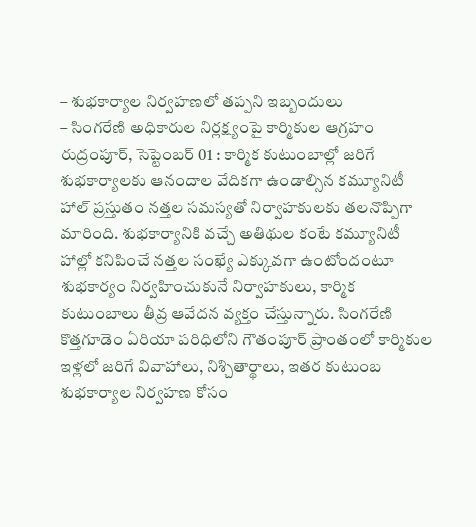– శుభకార్యాల నిర్వహణలో తప్పని ఇబ్బందులు
– సింగరేణి అధికారుల నిర్లక్ష్యంపై కార్మికుల ఆగ్రహం
రుద్రంపూర్, సెప్టెంబర్ 01 : కార్మిక కుటుంబాల్లో జరిగే శుభకార్యాలకు ఆనందాల వేదికగా ఉండాల్సిన కమ్యూనిటీ హాల్ ప్రస్తుతం నత్తల సమస్యతో నిర్వాహకులకు తలనొప్పిగా మారింది. శుభకార్యానికి వచ్చే అతిథుల కంటే కమ్యూనిటీ హాల్లో కనిపించే నత్తల సంఖ్యే ఎక్కువగా ఉంటోందంటూ శుభకార్యం నిర్వహించుకునే నిర్వాహకులు, కార్మిక కుటుంబాలు తీవ్ర ఆవేదన వ్యక్తం చేస్తున్నారు. సింగరేణి కొత్తగూడెం ఏరియా పరిధిలోని గౌతంపూర్ ప్రాంతంలో కార్మికుల ఇళ్లలో జరిగే వివాహాలు, నిశ్చితార్థాలు, ఇతర కుటుంబ శుభకార్యాల నిర్వహణ కోసం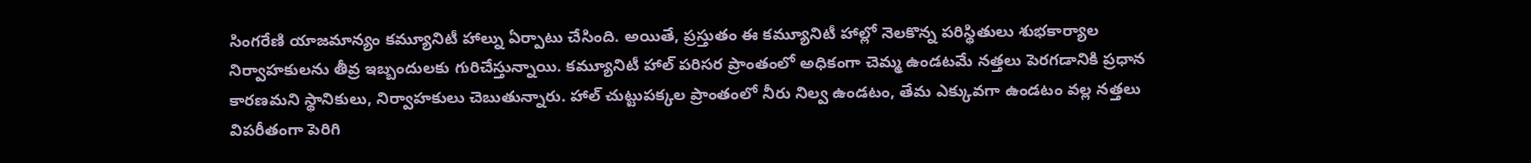సింగరేణి యాజమాన్యం కమ్యూనిటీ హాల్ను ఏర్పాటు చేసింది. అయితే, ప్రస్తుతం ఈ కమ్యూనిటీ హాల్లో నెలకొన్న పరిస్థితులు శుభకార్యాల నిర్వాహకులను తీవ్ర ఇబ్బందులకు గురిచేస్తున్నాయి. కమ్యూనిటీ హాల్ పరిసర ప్రాంతంలో అధికంగా చెమ్మ ఉండటమే నత్తలు పెరగడానికి ప్రధాన కారణమని స్థానికులు, నిర్వాహకులు చెబుతున్నారు. హాల్ చుట్టుపక్కల ప్రాంతంలో నీరు నిల్వ ఉండటం, తేమ ఎక్కువగా ఉండటం వల్ల నత్తలు విపరీతంగా పెరిగి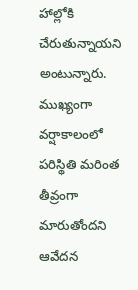హాల్లోకి చేరుతున్నాయని అంటున్నారు.
ముఖ్యంగా వర్షాకాలంలో పరిస్థితి మరింత తీవ్రంగా మారుతోందని ఆవేదన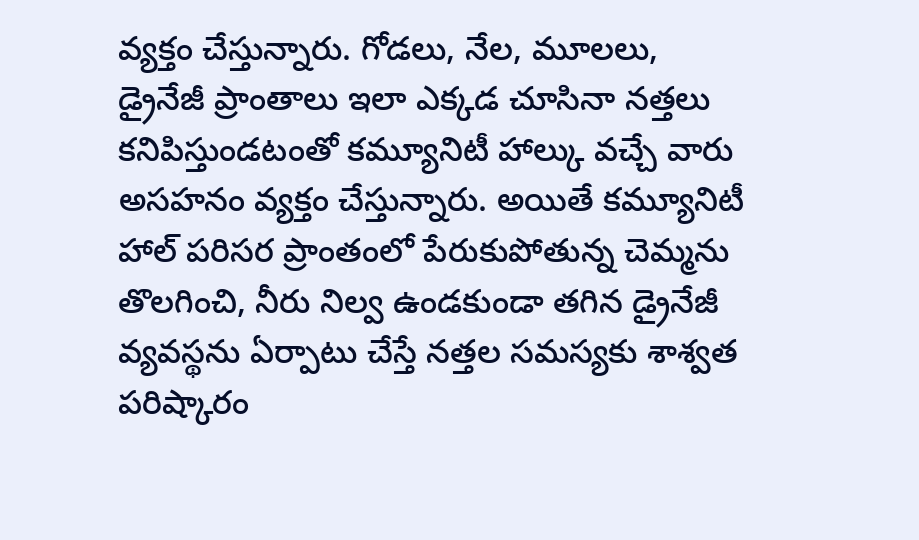వ్యక్తం చేస్తున్నారు. గోడలు, నేల, మూలలు, డ్రైనేజీ ప్రాంతాలు ఇలా ఎక్కడ చూసినా నత్తలు కనిపిస్తుండటంతో కమ్యూనిటీ హాల్కు వచ్చే వారు అసహనం వ్యక్తం చేస్తున్నారు. అయితే కమ్యూనిటీ హాల్ పరిసర ప్రాంతంలో పేరుకుపోతున్న చెమ్మను తొలగించి, నీరు నిల్వ ఉండకుండా తగిన డ్రైనేజీ వ్యవస్థను ఏర్పాటు చేస్తే నత్తల సమస్యకు శాశ్వత పరిష్కారం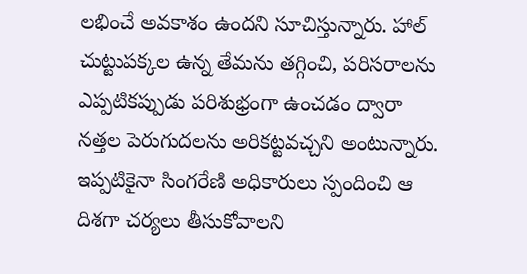లభించే అవకాశం ఉందని సూచిస్తున్నారు. హాల్ చుట్టుపక్కల ఉన్న తేమను తగ్గించి, పరిసరాలను ఎప్పటికప్పుడు పరిశుభ్రంగా ఉంచడం ద్వారా నత్తల పెరుగుదలను అరికట్టవచ్చని అంటున్నారు. ఇప్పటికైనా సింగరేణి అధికారులు స్పందించి ఆ దిశగా చర్యలు తీసుకోవాలని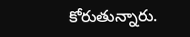కోరుతున్నారు.